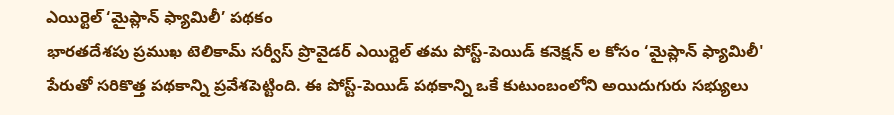ఎయిర్టెల్ ‘మైప్లాన్ ఫ్యామిలీ’ పథకం
భారతదేశపు ప్రముఖ టెలికామ్ సర్వీస్ ప్రొవైడర్ ఎయిర్టెల్ తమ పోస్ట్-పెయిడ్ కనెక్షన్ ల కోసం ‘మైప్లాన్ ఫ్యామిలీ' పేరుతో సరికొత్త పథకాన్ని ప్రవేశపెట్టింది. ఈ పోస్ట్-పెయిడ్ పథకాన్ని ఒకే కుటుంబంలోని అయిదుగురు సభ్యులు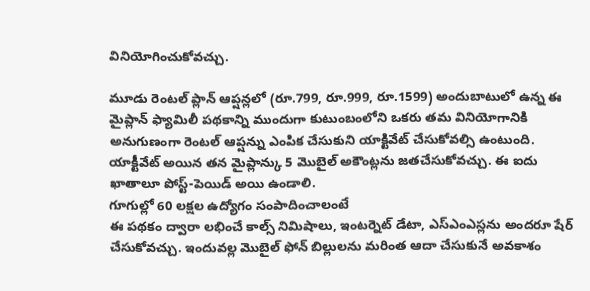వినియోగించుకోవచ్చు.

మూడు రెంటల్ ప్లాన్ ఆప్షన్లలో (రూ.799, రూ.999, రూ.1599) అందుబాటులో ఉన్న ఈ మైప్లాన్ ఫ్యామిలీ పథకాన్ని ముందుగా కుటుంబంలోని ఒకరు తమ వినియోగానికి అనుగుణంగా రెంటల్ ఆప్షన్ను ఎంపిక చేసుకుని యాక్టివేట్ చేసుకోవల్సి ఉంటుంది. యాక్టీవేట్ అయిన తన మైప్లాన్కు 5 మొబైల్ అకౌంట్లను జతచేసుకోవచ్చు. ఈ ఐదు ఖాతాలూ పోస్ట్-పెయిడ్ అయి ఉండాలి.
గూగుల్లో 60 లక్షల ఉద్యోగం సంపాదించాలంటే
ఈ పథకం ద్వారా లభించే కాల్స్ నిమిషాలు, ఇంటర్నెట్ డేటా, ఎస్ఎంఎస్లను అందరూ షేర్ చేసుకోవచ్చు. ఇందువల్ల మొబైల్ ఫోన్ బిల్లులను మరింత ఆదా చేసుకునే అవకాశం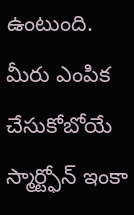ఉంటుంది.
మీరు ఎంపిక చేసుకోబోయే స్మార్ట్ఫోన్ ఇంకా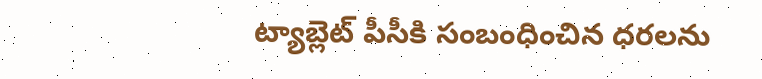ట్యాబ్లెట్ పీసీకి సంబంధించిన ధరలను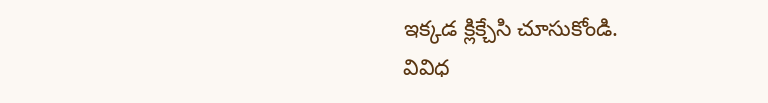ఇక్కడ క్లిక్చేసి చూసుకోండి.
వివిధ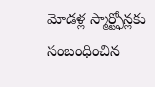మోడళ్ల స్మార్ట్ఫోన్లకు సంబంధించిన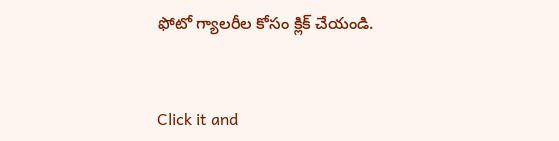ఫోటో గ్యాలరీల కోసం క్లిక్ చేయండి.


Click it and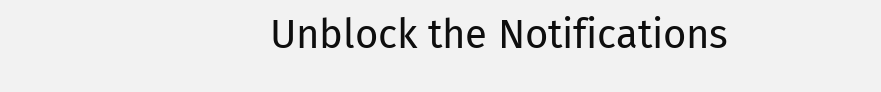Unblock the Notifications